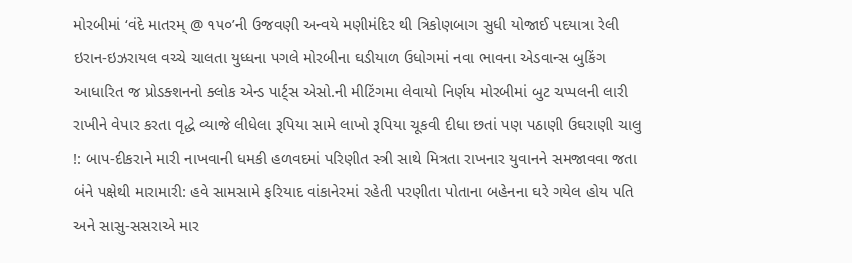મોરબીમાં ‘વંદે માતરમ્ @ ૧૫૦’ની ઉજવણી અન્વયે મણીમંદિર થી ત્રિકોણબાગ સુધી યોજાઈ પદયાત્રા રેલી ઇરાન-ઇઝરાયલ વચ્ચે ચાલતા યુધ્ધના પગલે મોરબીના ઘડીયાળ ઉધોગમાં નવા ભાવના એડવાન્સ બુકિંગ આધારિત જ પ્રોડક્શનનો ક્લોક એન્ડ પાર્ટ્સ એસો.ની મીટિંગમા લેવાયો નિર્ણય મોરબીમાં બુટ ચપ્પલની લારી રાખીને વેપાર કરતા વૃદ્ધે વ્યાજે લીધેલા રૂપિયા સામે લાખો રૂપિયા ચૂકવી દીધા છતાં પણ પઠાણી ઉઘરાણી ચાલુ !: બાપ-દીકરાને મારી નાખવાની ધમકી હળવદમાં પરિણીત સ્ત્રી સાથે મિત્રતા રાખનાર યુવાનને સમજાવવા જતા બંને પક્ષેથી મારામારી: હવે સામસામે ફરિયાદ વાંકાનેરમાં રહેતી પરણીતા પોતાના બહેનના ઘરે ગયેલ હોય પતિ અને સાસુ-સસરાએ માર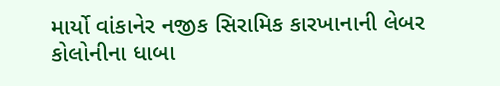માર્યો વાંકાનેર નજીક સિરામિક કારખાનાની લેબર કોલોનીના ધાબા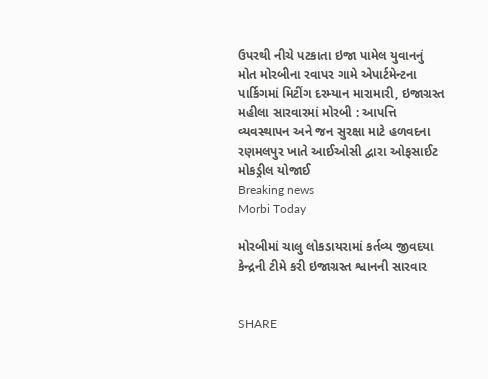ઉપરથી નીચે પટકાતા ઇજા પામેલ યુવાનનું મોત મોરબીના રવાપર ગામે એપાર્ટમેન્ટના પાર્કિગમાં મિટીંગ દરમ્યાન મારામારી, ઇજાગ્રસ્ત મહીલા સારવારમાં મોરબી : આપત્તિ વ્યવસ્થાપન અને જન સુરક્ષા માટે હળવદના રણમલપુર ખાતે આઈઓસી દ્વારા ઓફસાઈટ મોકડ્રીલ યોજાઈ
Breaking news
Morbi Today

મોરબીમાં ચાલુ લોકડાયરામાં કર્તવ્ય જીવદયા કેન્દ્રની ટીમે કરી ઇજાગ્રસ્ત શ્વાનની સારવાર


SHARE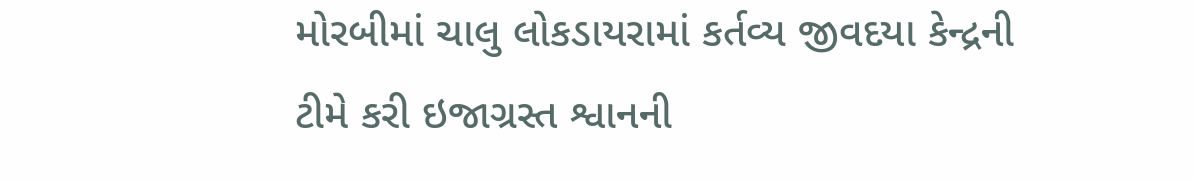મોરબીમાં ચાલુ લોકડાયરામાં કર્તવ્ય જીવદયા કેન્દ્રની ટીમે કરી ઇજાગ્રસ્ત શ્વાનની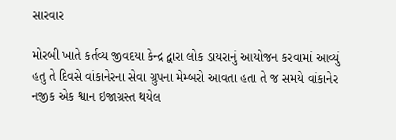સારવાર

મોરબી ખાતે કર્તવ્ય જીવદયા કેન્દ્ર દ્વારા લોક ડાયરાનું આયોજન કરવામાં આવ્યું હતુ તે દિવસે વાંકાનેરના સેવા ગ્રુપના મેમ્બરો આવતા હતા તે જ સમયે વાંકાનેર નજીક એક શ્વાન ઇજાગ્રસ્ત થયેલ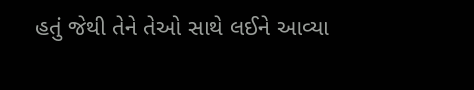હતું જેથી તેને તેઓ સાથે લઈને આવ્યા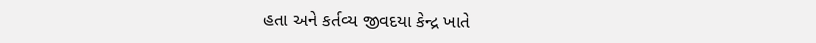હતા અને કર્તવ્ય જીવદયા કેન્દ્ર ખાતે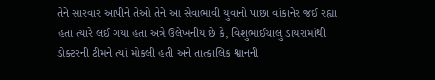તેને સારવાર આપીને તેઓ તેને આ સેવાભાવી યુવાનો પાછા વાંકાનેર જઈ રહ્યા હતા ત્યારે લઈ ગયા હતા અત્રે ઉલેખનીય છે કે, વિશુભાઈચાલુ ડાયરામાંથી ડોક્ટરની ટીમને ત્યાં મોકલી હતી અને તાત્કાલિક શ્વાનની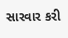સારવાર કરી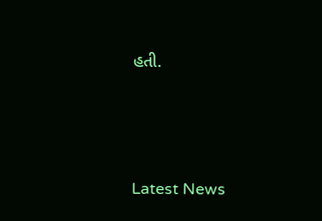હતી.




Latest News